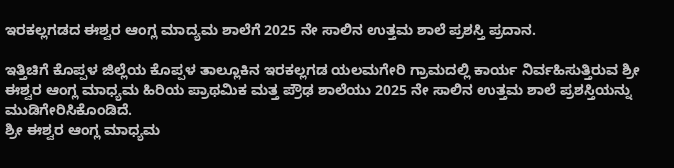ಇರಕಲ್ಲಗಡದ ಈಶ್ವರ ಆಂಗ್ಲ ಮಾದ್ಯಮ ಶಾಲೆಗೆ 2025 ನೇ ಸಾಲಿನ ಉತ್ತಮ ಶಾಲೆ ಪ್ರಶಸ್ತಿ ಪ್ರದಾನ.

ಇತ್ತಿಚಿಗೆ ಕೊಪ್ಪಳ ಜಿಲ್ಲೆಯ ಕೊಪ್ಪಳ ತಾಲ್ಲೂಕಿನ ಇರಕಲ್ಲಗಡ ಯಲಮಗೇರಿ ಗ್ರಾಮದಲ್ಲಿ ಕಾರ್ಯ ನಿರ್ವಹಿಸುತ್ತಿರುವ ಶ್ರೀ ಈಶ್ವರ ಆಂಗ್ಲ ಮಾಧ್ಯಮ ಹಿರಿಯ ಪ್ರಾಥಮಿಕ ಮತ್ತ ಪ್ರೌಢ ಶಾಲೆಯು 2025 ನೇ ಸಾಲಿನ ಉತ್ತಮ ಶಾಲೆ ಪ್ರಶಸ್ತಿಯನ್ನು ಮುಡಿಗೇರಿಸಿಕೊಂಡಿದೆ.
ಶ್ರೀ ಈಶ್ವರ ಆಂಗ್ಲ ಮಾಧ್ಯಮ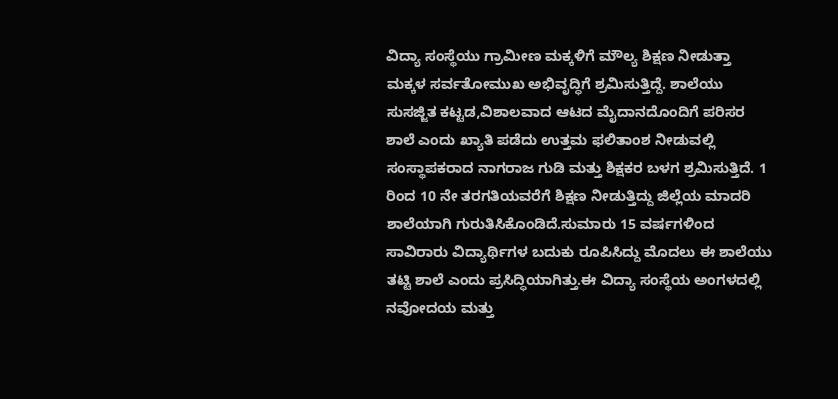ವಿದ್ಯಾ ಸಂಸ್ಥೆಯು ಗ್ರಾಮೀಣ ಮಕ್ಕಳಿಗೆ ಮೌಲ್ಯ ಶಿಕ್ಷಣ ನೀಡುತ್ತಾ ಮಕ್ಕಳ ಸರ್ವತೋಮುಖ ಅಭಿವೃದ್ಧಿಗೆ ಶ್ರಮಿಸುತ್ತಿದ್ದೆ. ಶಾಲೆಯು ಸುಸಜ್ಜಿತ ಕಟ್ಟಡ,ವಿಶಾಲವಾದ ಆಟದ ಮೈದಾನದೊಂದಿಗೆ ಪರಿಸರ ಶಾಲೆ ಎಂದು ಖ್ಯಾತಿ ಪಡೆದು ಉತ್ತಮ ಫಲಿತಾಂಶ ನೀಡುವಲ್ಲಿ ಸಂಸ್ಥಾಪಕರಾದ ನಾಗರಾಜ ಗುಡಿ ಮತ್ತು ಶಿಕ್ಷಕರ ಬಳಗ ಶ್ರಮಿಸುತ್ತಿದೆ. 1 ರಿಂದ 10 ನೇ ತರಗತಿಯವರೆಗೆ ಶಿಕ್ಷಣ ನೀಡುತ್ತಿದ್ದು ಜಿಲ್ಲೆಯ ಮಾದರಿ ಶಾಲೆಯಾಗಿ ಗುರುತಿಸಿಕೊಂಡಿದೆ.ಸುಮಾರು 15 ವರ್ಷಗಳಿಂದ ಸಾವಿರಾರು ವಿದ್ಯಾರ್ಥಿಗಳ ಬದುಕು ರೂಪಿಸಿದ್ದು ಮೊದಲು ಈ ಶಾಲೆಯು ತಟ್ಟಿ ಶಾಲೆ ಎಂದು ಪ್ರಸಿದ್ಧಿಯಾಗಿತ್ತು.ಈ ವಿದ್ಯಾ ಸಂಸ್ಥೆಯ ಅಂಗಳದಲ್ಲಿ ನವೋದಯ ಮತ್ತು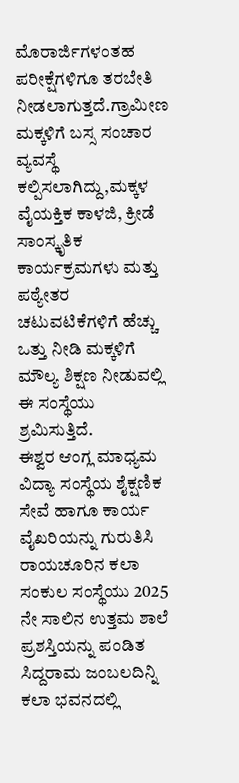ಮೊರಾರ್ಜಿಗಳಂತಹ ಪರೀಕ್ಷೆಗಳಿಗೂ ತರಬೇತಿ ನೀಡಲಾಗುತ್ತದೆ.ಗ್ರಾಮೀಣ ಮಕ್ಕಳಿಗೆ ಬಸ್ಸ ಸಂಚಾರ ವ್ಯವಸ್ಥೆ ಕಲ್ಪಿಸಲಾಗಿದ್ದು,ಮಕ್ಕಳ ವೈಯಕ್ತಿಕ ಕಾಳಜಿ, ಕ್ರೀಡೆ ಸಾಂಸ್ಕೃತಿಕ ಕಾರ್ಯಕ್ರಮಗಳು ಮತ್ತು ಪಠ್ಯೇತರ ಚಟುವಟಿಕೆಗಳಿಗೆ ಹೆಚ್ಚು ಒತ್ತು ನೀಡಿ ಮಕ್ಕಳಿಗೆ ಮೌಲ್ಯ ಶಿಕ್ಷಣ ನೀಡುವಲ್ಲಿ ಈ ಸಂಸ್ಥೆಯು ಶ್ರಮಿಸುತ್ತಿದೆ.
ಈಶ್ವರ ಆಂಗ್ಲ ಮಾಧ್ಯಮ ವಿದ್ಯಾ ಸಂಸ್ಥೆಯ ಶೈಕ್ಷಣಿಕ ಸೇವೆ ಹಾಗೂ ಕಾರ್ಯ ವೈಖರಿಯನ್ನು ಗುರುತಿಸಿ ರಾಯಚೂರಿನ ಕಲಾ ಸಂಕುಲ ಸಂಸ್ಥೆಯು 2025 ನೇ ಸಾಲಿನ ಉತ್ತಮ ಶಾಲೆ ಪ್ರಶಸ್ತಿಯನ್ನು ಪಂಡಿತ ಸಿದ್ದರಾಮ ಜಂಬಲದಿನ್ನಿ ಕಲಾ ಭವನದಲ್ಲಿ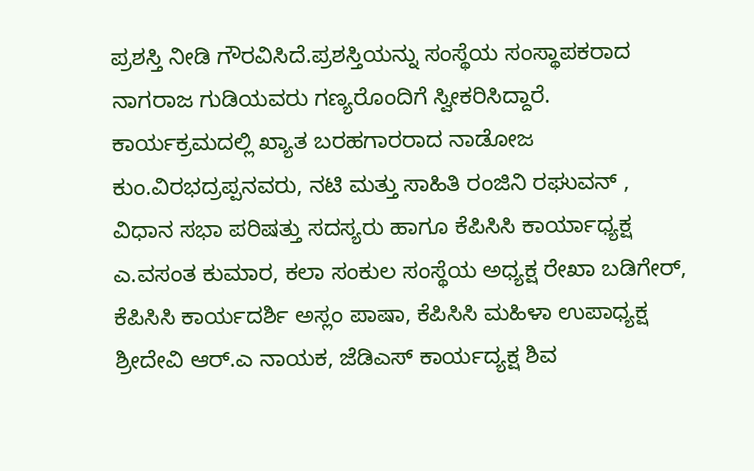ಪ್ರಶಸ್ತಿ ನೀಡಿ ಗೌರವಿಸಿದೆ.ಪ್ರಶಸ್ತಿಯನ್ನು ಸಂಸ್ಥೆಯ ಸಂಸ್ಥಾಪಕರಾದ ನಾಗರಾಜ ಗುಡಿಯವರು ಗಣ್ಯರೊಂದಿಗೆ ಸ್ವೀಕರಿಸಿದ್ದಾರೆ.
ಕಾರ್ಯಕ್ರಮದಲ್ಲಿ ಖ್ಯಾತ ಬರಹಗಾರರಾದ ನಾಡೋಜ ಕುಂ.ವಿರಭದ್ರಪ್ಪನವರು, ನಟಿ ಮತ್ತು ಸಾಹಿತಿ ರಂಜಿನಿ ರಘುವನ್ , ವಿಧಾನ ಸಭಾ ಪರಿಷತ್ತು ಸದಸ್ಯರು ಹಾಗೂ ಕೆಪಿಸಿಸಿ ಕಾರ್ಯಾಧ್ಯಕ್ಷ ಎ.ವಸಂತ ಕುಮಾರ, ಕಲಾ ಸಂಕುಲ ಸಂಸ್ಥೆಯ ಅಧ್ಯಕ್ಷ ರೇಖಾ ಬಡಿಗೇರ್, ಕೆಪಿಸಿಸಿ ಕಾರ್ಯದರ್ಶಿ ಅಸ್ಲಂ ಪಾಷಾ, ಕೆಪಿಸಿಸಿ ಮಹಿಳಾ ಉಪಾಧ್ಯಕ್ಷ ಶ್ರೀದೇವಿ ಆರ್.ಎ ನಾಯಕ, ಜೆಡಿಎಸ್ ಕಾರ್ಯದ್ಯಕ್ಷ ಶಿವ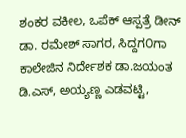ಶಂಕರ ವಕೀಲ, ಒಪೆಕ್ ಆಸ್ಪತ್ರೆ ಡೀನ್ ಡಾ. ರಮೇಶ್ ಸಾಗರ, ಸಿದ್ದಗ೦ಗಾ ಕಾಲೇಜಿನ ನಿರ್ದೇಶಕ ಡಾ.ಜಯಂತ ಡಿ.ಎಸ್, ಅಯ್ಯಣ್ಣ ಎಡವಟ್ಟಿ,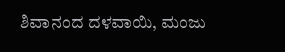ಶಿವಾನಂದ ದಳವಾಯಿ, ಮಂಜು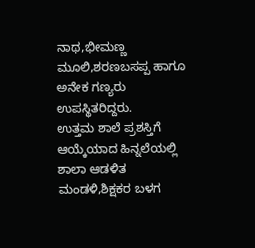ನಾಥ,ಭೀಮಣ್ಣ ಮೂಲಿ,ಶರಣಬಸಪ್ಪ ಹಾಗೂ ಅನೇಕ ಗಣ್ಯರು ಉಪಸ್ಥಿತರಿದ್ದರು.
ಉತ್ತಮ ಶಾಲೆ ಪ್ರಶಸ್ತಿಗೆ ಆಯ್ಕೆಯಾದ ಹಿನ್ನಲೆಯಲ್ಲಿ ಶಾಲಾ ಆಡಳಿತ ಮಂಡಳಿ,ಶಿಕ್ಷಕರ ಬಳಗ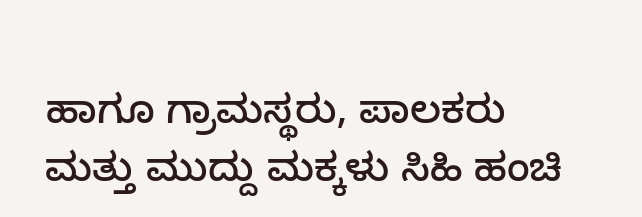ಹಾಗೂ ಗ್ರಾಮಸ್ಥರು, ಪಾಲಕರು ಮತ್ತು ಮುದ್ದು ಮಕ್ಕಳು ಸಿಹಿ ಹಂಚಿ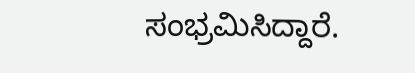ಸಂಭ್ರಮಿಸಿದ್ದಾರೆ.